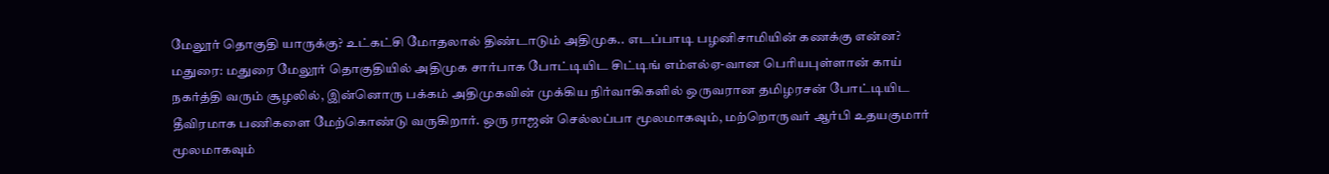மேலூர் தொகுதி யாருக்கு? உட்கட்சி மோதலால் திண்டாடும் அதிமுக.. எடப்பாடி பழனிசாமியின் கணக்கு என்ன?
மதுரை: மதுரை மேலூர் தொகுதியில் அதிமுக சார்பாக போட்டியிட சிட்டிங் எம்எல்ஏ-வான பெரியபுள்ளான் காய் நகர்த்தி வரும் சூழலில், இன்னொரு பக்கம் அதிமுகவின் முக்கிய நிர்வாகிகளில் ஒருவரான தமிழரசன் போட்டியிட தீவிரமாக பணிகளை மேற்கொண்டு வருகிறார். ஒரு ராஜன் செல்லப்பா மூலமாகவும், மற்றொருவர் ஆர்பி உதயகுமார் மூலமாகவும்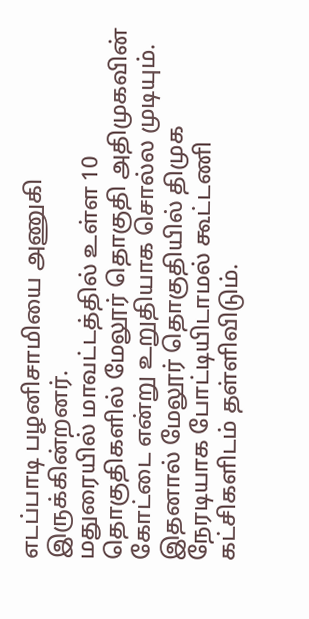எடப்பாடி பழனிசாமியை அணுகி இருக்கின்றனர்.
மதுரையில் மாவட்டத்தில் உள்ள 10 தொகுதிகளில் மேலூர் தொகுதி அதிமுகவின் கோட்டை என்று உறுதியாக சொல்ல முடியும். இதனால் மேலூர் தொகுதியில் திமுக நேரடியாக போட்டியிடாமல் கூட்டணி கட்சிகளிடம் தள்ளிவிடும்.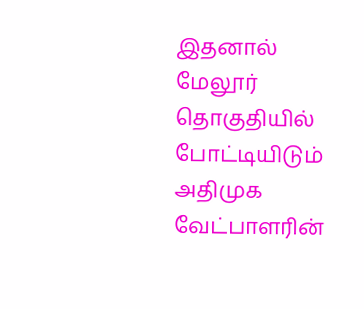இதனால் மேலூர் தொகுதியில் போட்டியிடும் அதிமுக வேட்பாளரின்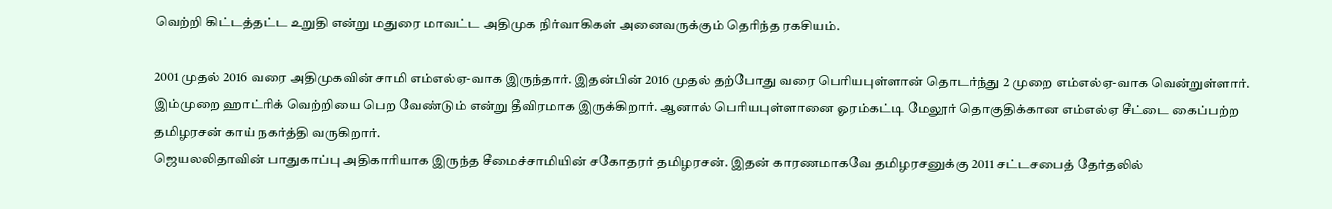வெற்றி கிட்டத்தட்ட உறுதி என்று மதுரை மாவட்ட அதிமுக நிர்வாகிகள் அனைவருக்கும் தெரிந்த ரகசியம்.

2001 முதல் 2016 வரை அதிமுகவின் சாமி எம்எல்ஏ-வாக இருந்தார். இதன்பின் 2016 முதல் தற்போது வரை பெரியபுள்ளான் தொடர்ந்து 2 முறை எம்எல்ஏ-வாக வென்றுள்ளார். இம்முறை ஹாட்ரிக் வெற்றியை பெற வேண்டும் என்று தீவிரமாக இருக்கிறார். ஆனால் பெரியபுள்ளானை ஓரம்கட்டி மேலூர் தொகுதிக்கான எம்எல்ஏ சீட்டை கைப்பற்ற தமிழரசன் காய் நகர்த்தி வருகிறார்.
ஜெயலலிதாவின் பாதுகாப்பு அதிகாரியாக இருந்த சீமைச்சாமியின் சகோதரர் தமிழரசன். இதன் காரணமாகவே தமிழரசனுக்கு 2011 சட்டசபைத் தேர்தலில்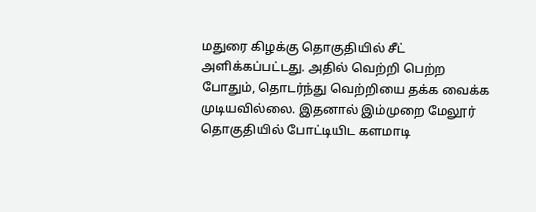மதுரை கிழக்கு தொகுதியில் சீட் அளிக்கப்பட்டது. அதில் வெற்றி பெற்ற போதும், தொடர்ந்து வெற்றியை தக்க வைக்க முடியவில்லை. இதனால் இம்முறை மேலூர் தொகுதியில் போட்டியிட களமாடி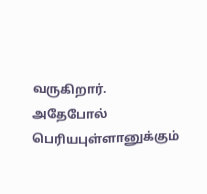வருகிறார்.
அதேபோல் பெரியபுள்ளானுக்கும்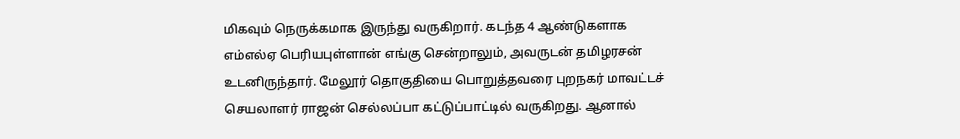மிகவும் நெருக்கமாக இருந்து வருகிறார். கடந்த 4 ஆண்டுகளாக எம்எல்ஏ பெரியபுள்ளான் எங்கு சென்றாலும், அவருடன் தமிழரசன் உடனிருந்தார். மேலூர் தொகுதியை பொறுத்தவரை புறநகர் மாவட்டச் செயலாளர் ராஜன் செல்லப்பா கட்டுப்பாட்டில் வருகிறது. ஆனால்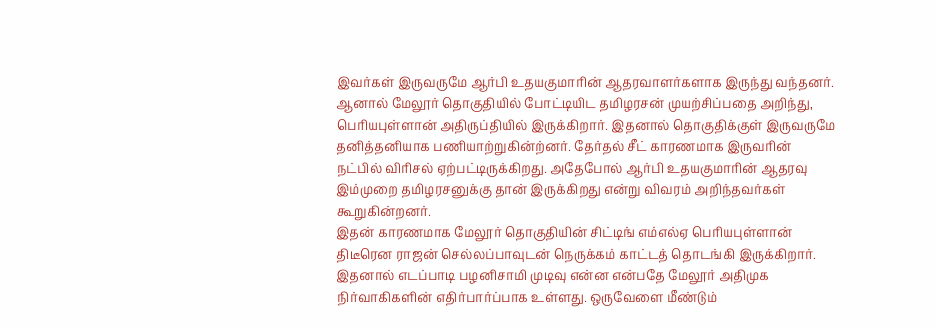இவர்கள் இருவருமே ஆர்பி உதயகுமாரின் ஆதரவாளர்களாக இருந்து வந்தனர்.
ஆனால் மேலூர் தொகுதியில் போட்டியிட தமிழரசன் முயற்சிப்பதை அறிந்து, பெரியபுள்ளான் அதிருப்தியில் இருக்கிறார். இதனால் தொகுதிக்குள் இருவருமே தனித்தனியாக பணியாற்றுகின்ற்னர். தேர்தல் சீட் காரணமாக இருவரின் நட்பில் விரிசல் ஏற்பட்டிருக்கிறது. அதேபோல் ஆர்பி உதயகுமாரின் ஆதரவு இம்முறை தமிழரசனுக்கு தான் இருக்கிறது என்று விவரம் அறிந்தவர்கள் கூறுகின்றனர்.
இதன் காரணமாக மேலூர் தொகுதியின் சிட்டிங் எம்எல்ஏ பெரியபுள்ளான் திடீரென ராஜன் செல்லப்பாவுடன் நெருக்கம் காட்டத் தொடங்கி இருக்கிறார். இதனால் எடப்பாடி பழனிசாமி முடிவு என்ன என்பதே மேலூர் அதிமுக நிர்வாகிகளின் எதிர்பார்ப்பாக உள்ளது. ஒருவேளை மீண்டும்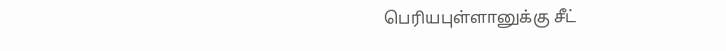பெரியபுள்ளானுக்கு சீட்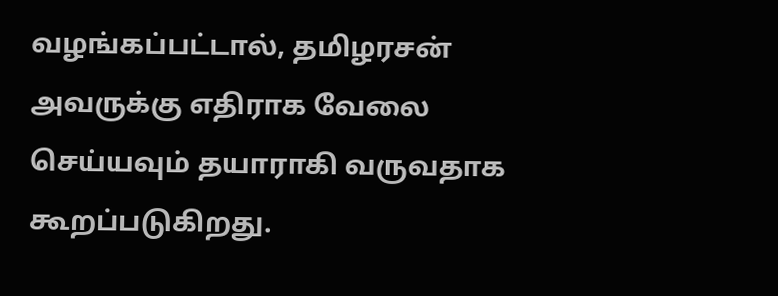வழங்கப்பட்டால், தமிழரசன் அவருக்கு எதிராக வேலை செய்யவும் தயாராகி வருவதாக கூறப்படுகிறது.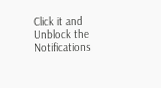Click it and Unblock the Notifications